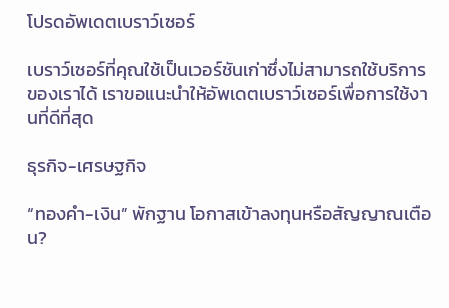โปรดอัพเดตเบราว์เซอร์

เบราว์เซอร์ที่คุณใช้เป็นเวอร์ชันเก่าซึ่งไม่สามารถใช้บริการของเราได้ เราขอแนะนำให้อัพเดตเบราว์เซอร์เพื่อการใช้งานที่ดีที่สุด

ธุรกิจ-เศรษฐกิจ

“ทองคำ-เงิน” พักฐาน โอกาสเข้าลงทุนหรือสัญญาณเตือน?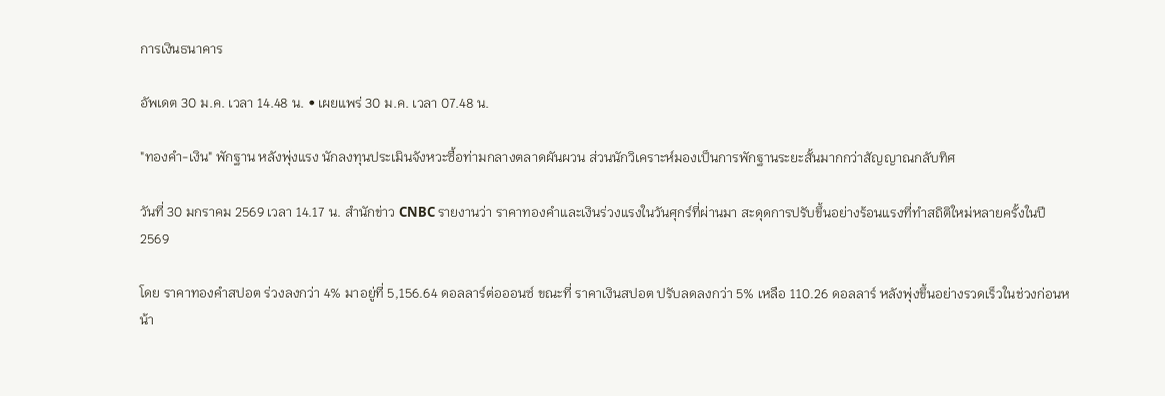การเงินธนาคาร

อัพเดต 30 ม.ค. เวลา 14.48 น. • เผยแพร่ 30 ม.ค. เวลา 07.48 น.

"ทองคำ-เงิน" พักฐาน หลังพุ่งแรง นักลงทุนประเมินจังหวะซื้อท่ามกลางตลาดผันผวน ส่วนนักวิเคราะห์มองเป็นการพักฐานระยะสั้นมากกว่าสัญญาณกลับทิศ

วันที่ 30 มกราคม 2569 เวลา 14.17 น. สำนักข่าว CNBC รายงานว่า ราคาทองคำและเงินร่วงแรงในวันศุกร์ที่ผ่านมา สะดุดการปรับขึ้นอย่างร้อนแรงที่ทำสถิติใหม่หลายครั้งในปี 2569

โดย ราคาทองคำสปอต ร่วงลงกว่า 4% มาอยู่ที่ 5,156.64 ดอลลาร์ต่อออนซ์ ขณะที่ ราคาเงินสปอต ปรับลดลงกว่า 5% เหลือ 110.26 ดอลลาร์ หลังพุ่งขึ้นอย่างรวดเร็วในช่วงก่อนหน้า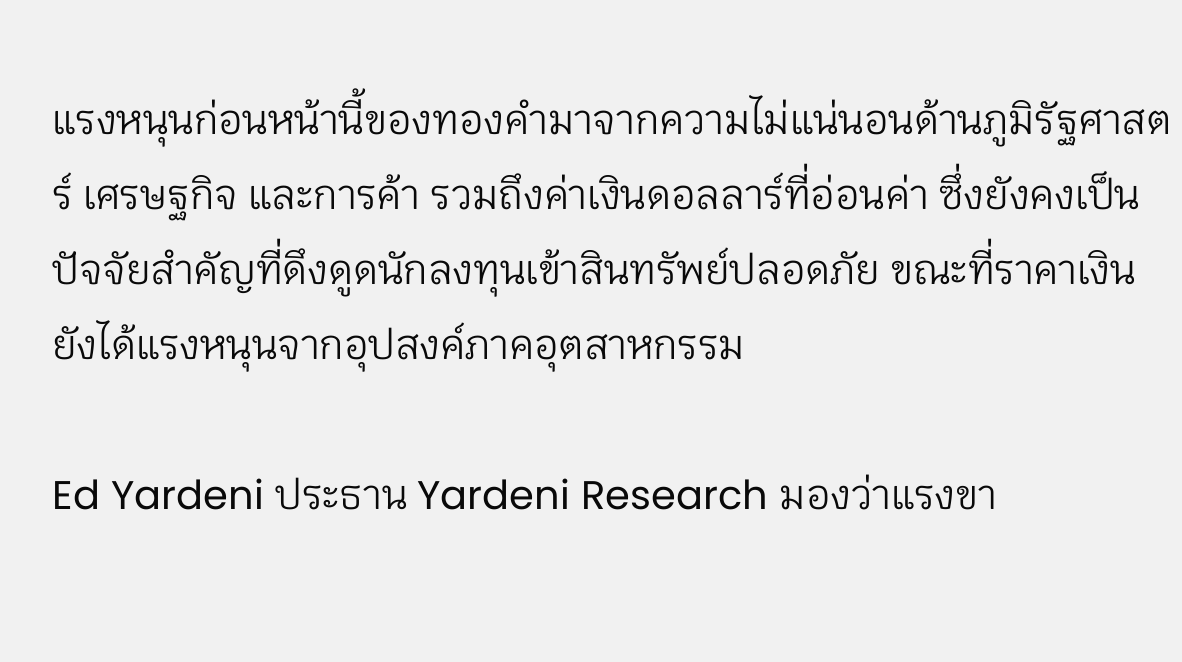แรงหนุนก่อนหน้านี้ของทองคำมาจากความไม่แน่นอนด้านภูมิรัฐศาสตร์ เศรษฐกิจ และการค้า รวมถึงค่าเงินดอลลาร์ที่อ่อนค่า ซึ่งยังคงเป็นปัจจัยสำคัญที่ดึงดูดนักลงทุนเข้าสินทรัพย์ปลอดภัย ขณะที่ราคาเงินยังได้แรงหนุนจากอุปสงค์ภาคอุตสาหกรรม

Ed Yardeni ประธาน Yardeni Research มองว่าแรงขา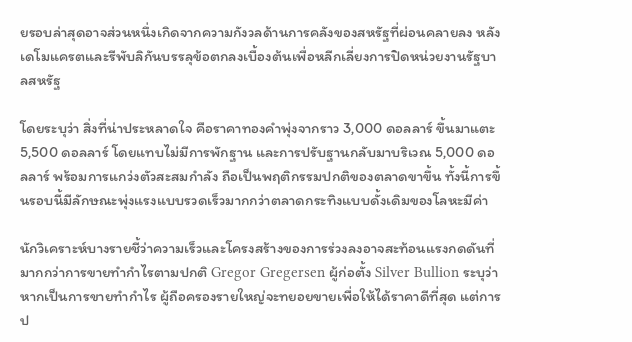ยรอบล่าสุดอาจส่วนหนึ่งเกิดจากความกังวลด้านการคลังของสหรัฐที่ผ่อนคลายลง หลังเดโมแครตและรีพับลิกันบรรลุข้อตกลงเบื้องต้นเพื่อหลีกเลี่ยงการปิดหน่วยงานรัฐบาลสหรัฐ

โดยระบุว่า สิ่งที่น่าประหลาดใจ คือราคาทองคำพุ่งจากราว 3,000 ดอลลาร์ ขึ้นมาแตะ 5,500 ดอลลาร์ โดยแทบไม่มีการพักฐาน และการปรับฐานกลับมาบริเวณ 5,000 ดอลลาร์ พร้อมการแกว่งตัวสะสมกำลัง ถือเป็นพฤติกรรมปกติของตลาดขาขึ้น ทั้งนี้การขึ้นรอบนี้มีลักษณะพุ่งแรงแบบรวดเร็วมากกว่าตลาดกระทิงแบบดั้งเดิมของโลหะมีค่า

นักวิเคราะห์บางรายชี้ว่าความเร็วและโครงสร้างของการร่วงลงอาจสะท้อนแรงกดดันที่มากกว่าการขายทำกำไรตามปกติ Gregor Gregersen ผู้ก่อตั้ง Silver Bullion ระบุว่า หากเป็นการขายทำกำไร ผู้ถือครองรายใหญ่จะทยอยขายเพื่อให้ได้ราคาดีที่สุด แต่การป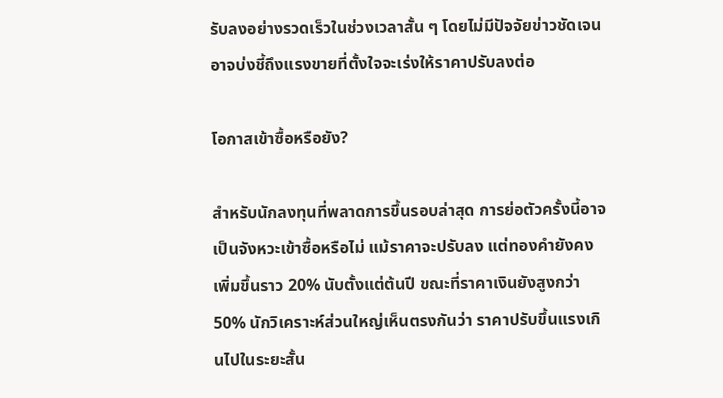รับลงอย่างรวดเร็วในช่วงเวลาสั้น ๆ โดยไม่มีปัจจัยข่าวชัดเจน อาจบ่งชี้ถึงแรงขายที่ตั้งใจจะเร่งให้ราคาปรับลงต่อ

โอกาสเข้าซื้อหรือยัง?

สำหรับนักลงทุนที่พลาดการขึ้นรอบล่าสุด การย่อตัวครั้งนี้อาจเป็นจังหวะเข้าซื้อหรือไม่ แม้ราคาจะปรับลง แต่ทองคำยังคงเพิ่มขึ้นราว 20% นับตั้งแต่ต้นปี ขณะที่ราคาเงินยังสูงกว่า 50% นักวิเคราะห์ส่วนใหญ่เห็นตรงกันว่า ราคาปรับขึ้นแรงเกินไปในระยะสั้น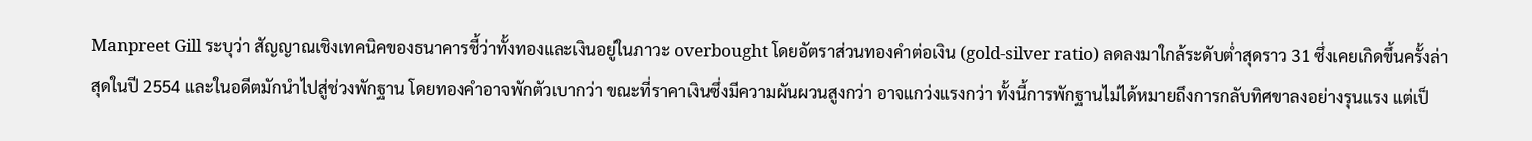Manpreet Gill ระบุว่า สัญญาณเชิงเทคนิคของธนาคารชี้ว่าทั้งทองและเงินอยู่ในภาวะ overbought โดยอัตราส่วนทองคำต่อเงิน (gold-silver ratio) ลดลงมาใกล้ระดับต่ำสุดราว 31 ซึ่งเคยเกิดขึ้นครั้งล่าสุดในปี 2554 และในอดีตมักนำไปสู่ช่วงพักฐาน โดยทองคำอาจพักตัวเบากว่า ขณะที่ราคาเงินซึ่งมีความผันผวนสูงกว่า อาจแกว่งแรงกว่า ทั้งนี้การพักฐานไม่ได้หมายถึงการกลับทิศขาลงอย่างรุนแรง แต่เป็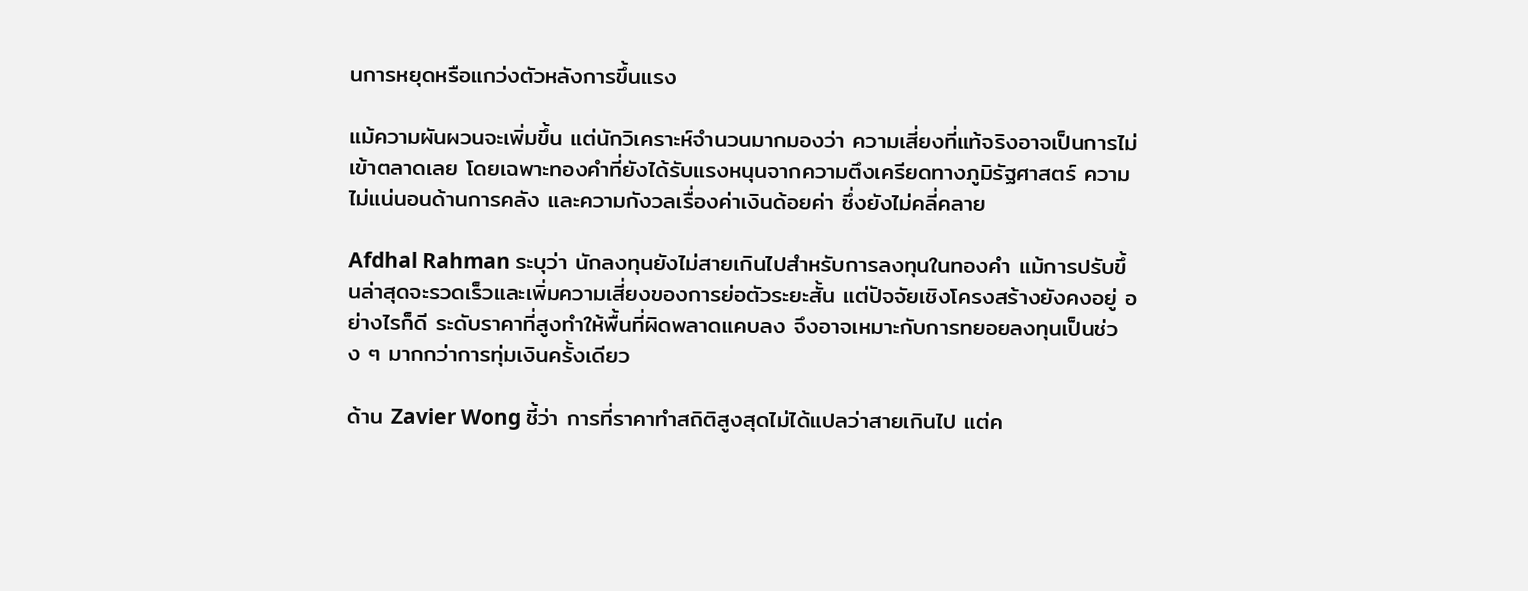นการหยุดหรือแกว่งตัวหลังการขึ้นแรง

แม้ความผันผวนจะเพิ่มขึ้น แต่นักวิเคราะห์จำนวนมากมองว่า ความเสี่ยงที่แท้จริงอาจเป็นการไม่เข้าตลาดเลย โดยเฉพาะทองคำที่ยังได้รับแรงหนุนจากความตึงเครียดทางภูมิรัฐศาสตร์ ความไม่แน่นอนด้านการคลัง และความกังวลเรื่องค่าเงินด้อยค่า ซึ่งยังไม่คลี่คลาย

Afdhal Rahman ระบุว่า นักลงทุนยังไม่สายเกินไปสำหรับการลงทุนในทองคำ แม้การปรับขึ้นล่าสุดจะรวดเร็วและเพิ่มความเสี่ยงของการย่อตัวระยะสั้น แต่ปัจจัยเชิงโครงสร้างยังคงอยู่ อย่างไรก็ดี ระดับราคาที่สูงทำให้พื้นที่ผิดพลาดแคบลง จึงอาจเหมาะกับการทยอยลงทุนเป็นช่วง ๆ มากกว่าการทุ่มเงินครั้งเดียว

ด้าน Zavier Wong ชี้ว่า การที่ราคาทำสถิติสูงสุดไม่ได้แปลว่าสายเกินไป แต่ค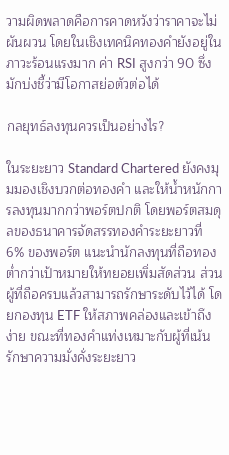วามผิดพลาดคือการคาดหวังว่าราคาจะไม่ผันผวน โดยในเชิงเทคนิคทองคำยังอยู่ในภาวะร้อนแรงมาก ค่า RSI สูงกว่า 90 ซึ่งมักบ่งชี้ว่ามีโอกาสย่อตัวต่อได้

กลยุทธ์ลงทุนควรเป็นอย่างไร?

ในระยะยาว Standard Chartered ยังคงมุมมองเชิงบวกต่อทองคำ และให้น้ำหนักการลงทุนมากกว่าพอร์ตปกติ โดยพอร์ตสมดุลของธนาคารจัดสรรทองคำระยะยาวที่ 6% ของพอร์ต แนะนำนักลงทุนที่ถือทองต่ำกว่าเป้าหมายให้ทยอยเพิ่มสัดส่วน ส่วนผู้ที่ถือครบแล้วสามารถรักษาระดับไว้ได้ โดยกองทุน ETF ให้สภาพคล่องและเข้าถึงง่าย ขณะที่ทองคำแท่งเหมาะกับผู้ที่เน้นรักษาความมั่งคั่งระยะยาว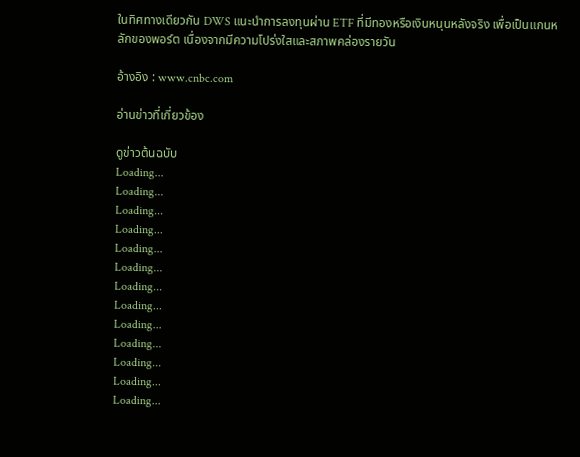ในทิศทางเดียวกัน DWS แนะนำการลงทุนผ่าน ETF ที่มีทองหรือเงินหนุนหลังจริง เพื่อเป็นแกนหลักของพอร์ต เนื่องจากมีความโปร่งใสและสภาพคล่องรายวัน

อ้างอิง : www.cnbc.com

อ่านข่าวที่เกี่ยวข้อง

ดูข่าวต้นฉบับ
Loading...
Loading...
Loading...
Loading...
Loading...
Loading...
Loading...
Loading...
Loading...
Loading...
Loading...
Loading...
Loading...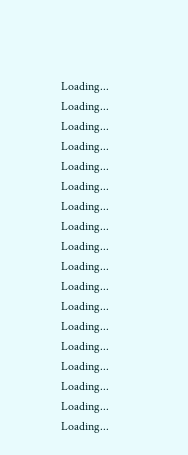Loading...
Loading...
Loading...
Loading...
Loading...
Loading...
Loading...
Loading...
Loading...
Loading...
Loading...
Loading...
Loading...
Loading...
Loading...
Loading...
Loading...
Loading...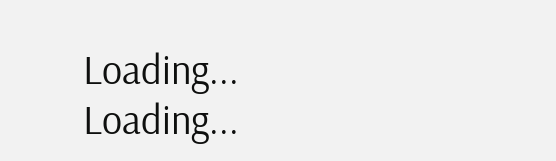Loading...
Loading...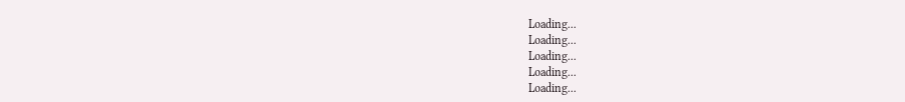Loading...
Loading...
Loading...
Loading...
Loading...